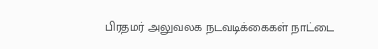பிரதமர் அலுவலக நடவடிக்கைகள் நாட்டை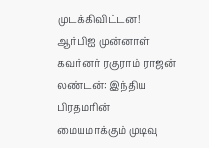முடக்கிவிட்டன! ஆர்பிஐ முன்னாள் கவர்னர் ரகுராம் ராஜன்
லண்டன்: இந்திய பிரதமரின் மையமாக்கும் முடிவு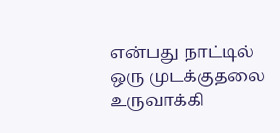என்பது நாட்டில் ஒரு முடக்குதலை உருவாக்கி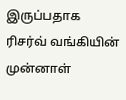இருப்பதாக ரிசர்வ் வங்கியின் முன்னாள்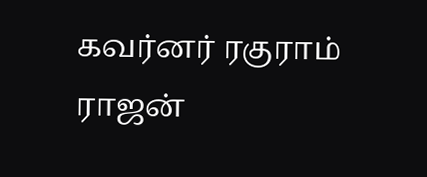கவர்னர் ரகுராம் ராஜன்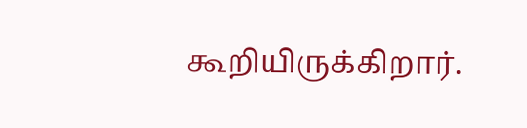கூறியிருக்கிறார்.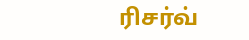ரிசர்வ்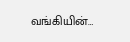வங்கியின்…